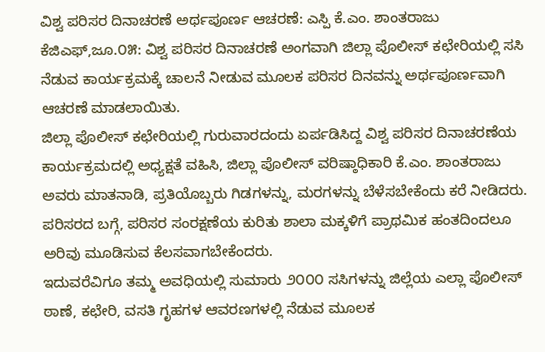ವಿಶ್ವ ಪರಿಸರ ದಿನಾಚರಣೆ ಅರ್ಥಪೂರ್ಣ ಆಚರಣೆ: ಎಸ್ಪಿ ಕೆ.ಎಂ. ಶಾಂತರಾಜು
ಕೆಜಿಎಫ್,ಜೂ.೦೫: ವಿಶ್ವ ಪರಿಸರ ದಿನಾಚರಣೆ ಅಂಗವಾಗಿ ಜಿಲ್ಲಾ ಪೊಲೀಸ್ ಕಛೇರಿಯಲ್ಲಿ ಸಸಿ ನೆಡುವ ಕಾರ್ಯಕ್ರಮಕ್ಕೆ ಚಾಲನೆ ನೀಡುವ ಮೂಲಕ ಪರಿಸರ ದಿನವನ್ನು ಅರ್ಥಪೂರ್ಣವಾಗಿ ಆಚರಣೆ ಮಾಡಲಾಯಿತು.
ಜಿಲ್ಲಾ ಪೊಲೀಸ್ ಕಛೇರಿಯಲ್ಲಿ ಗುರುವಾರದಂದು ಏರ್ಪಡಿಸಿದ್ದ ವಿಶ್ವ ಪರಿಸರ ದಿನಾಚರಣೆಯ ಕಾರ್ಯಕ್ರಮದಲ್ಲಿ ಅಧ್ಯಕ್ಷತೆ ವಹಿಸಿ, ಜಿಲ್ಲಾ ಪೊಲೀಸ್ ವರಿಷ್ಠಾಧಿಕಾರಿ ಕೆ.ಎಂ. ಶಾಂತರಾಜು ಅವರು ಮಾತನಾಡಿ, ಪ್ರತಿಯೊಬ್ಬರು ಗಿಡಗಳನ್ನು, ಮರಗಳನ್ನು ಬೆಳೆಸಬೇಕೆಂದು ಕರೆ ನೀಡಿದರು. ಪರಿಸರದ ಬಗ್ಗೆ, ಪರಿಸರ ಸಂರಕ್ಷಣೆಯ ಕುರಿತು ಶಾಲಾ ಮಕ್ಕಳಿಗೆ ಪ್ರಾಥಮಿಕ ಹಂತದಿಂದಲೂ ಅರಿವು ಮೂಡಿಸುವ ಕೆಲಸವಾಗಬೇಕೆಂದರು.
ಇದುವರೆವಿಗೂ ತಮ್ಮ ಅವಧಿಯಲ್ಲಿ ಸುಮಾರು ೨೦೦೦ ಸಸಿಗಳನ್ನು ಜಿಲ್ಲೆಯ ಎಲ್ಲಾ ಪೊಲೀಸ್ ಠಾಣೆ, ಕಛೇರಿ, ವಸತಿ ಗೃಹಗಳ ಆವರಣಗಳಲ್ಲಿ ನೆಡುವ ಮೂಲಕ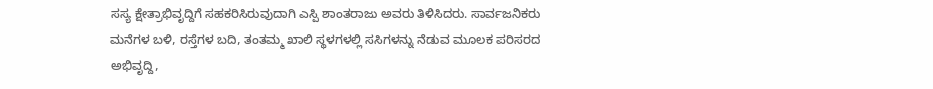ಸಸ್ಯ ಕ್ಷೇತ್ರಾಭಿವೃದ್ದಿಗೆ ಸಹಕರಿಸಿರುವುದಾಗಿ ಎಸ್ಪಿ ಶಾಂತರಾಜು ಅವರು ತಿಳಿಸಿದರು. ಸಾರ್ವಜನಿಕರು ಮನೆಗಳ ಬಳಿ, ರಸ್ತೆಗಳ ಬದಿ, ತಂತಮ್ಮ ಖಾಲಿ ಸ್ಥಳಗಳಲ್ಲಿ ಸಸಿಗಳನ್ನು ನೆಡುವ ಮೂಲಕ ಪರಿಸರದ ಅಭಿವೃದ್ದಿ,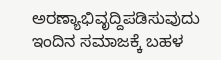ಅರಣ್ಯಾಭಿವೃದ್ದಿಪಡಿಸುವುದು ಇಂದಿನ ಸಮಾಜಕ್ಕೆ ಬಹಳ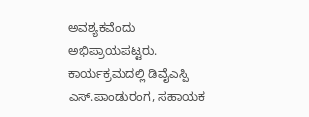ಅವಶ್ಯಕವೆಂದು ಅಭಿಪ್ರಾಯಪಟ್ಟರು.
ಕಾರ್ಯಕ್ರಮದಲ್ಲಿ ಡಿವೈಎಸ್ಪಿ ಎಸ್.ಪಾಂಡುರಂಗ, ಸಹಾಯಕ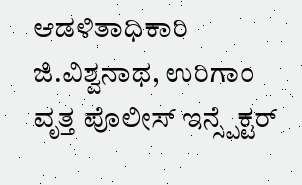ಆಡಳಿತಾಧಿಕಾರಿ ಜಿ.ವಿಶ್ವನಾಥ, ಉರಿಗಾಂ ವೃತ್ತ ಪೊಲೀಸ್ ಇನ್ಸ್ಪೆಕ್ಟರ್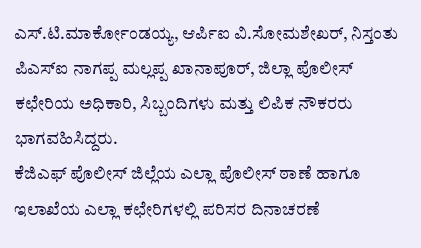ಎಸ್.ಟಿ.ಮಾರ್ಕೋಂಡಯ್ಯ, ಆರ್ಪಿಐ ವಿ.ಸೋಮಶೇಖರ್, ನಿಸ್ತಂತು ಪಿಎಸ್ಐ ನಾಗಪ್ಪ ಮಲ್ಲಪ್ಪ ಖಾನಾಪೂರ್, ಜಿಲ್ಲಾ ಪೊಲೀಸ್ ಕಛೇರಿಯ ಅಧಿಕಾರಿ, ಸಿಬ್ಬಂದಿಗಳು ಮತ್ತು ಲಿಪಿಕ ನೌಕರರು ಭಾಗವಹಿಸಿದ್ದರು.
ಕೆಜಿಎಫ್ ಪೊಲೀಸ್ ಜಿಲ್ಲೆಯ ಎಲ್ಲಾ ಪೊಲೀಸ್ ಠಾಣೆ ಹಾಗೂ ಇಲಾಖೆಯ ಎಲ್ಲಾ ಕಛೇರಿಗಳಲ್ಲಿ ಪರಿಸರ ದಿನಾಚರಣೆ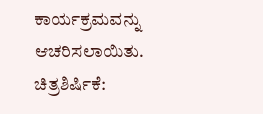ಕಾರ್ಯಕ್ರಮವನ್ನು ಆಚರಿಸಲಾಯಿತು.
ಚಿತ್ರಶಿರ್ಷಿಕೆ: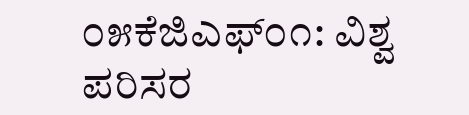೦೫ಕೆಜಿಎಫ್೦೧: ವಿಶ್ವ ಪರಿಸರ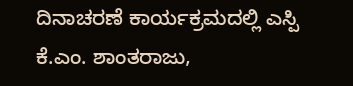ದಿನಾಚರಣೆ ಕಾರ್ಯಕ್ರಮದಲ್ಲಿ ಎಸ್ಪಿ ಕೆ.ಎಂ. ಶಾಂತರಾಜು,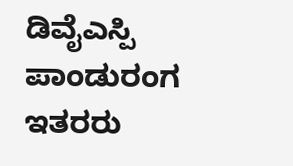ಡಿವೈಎಸ್ಪಿ ಪಾಂಡುರಂಗ ಇತರರು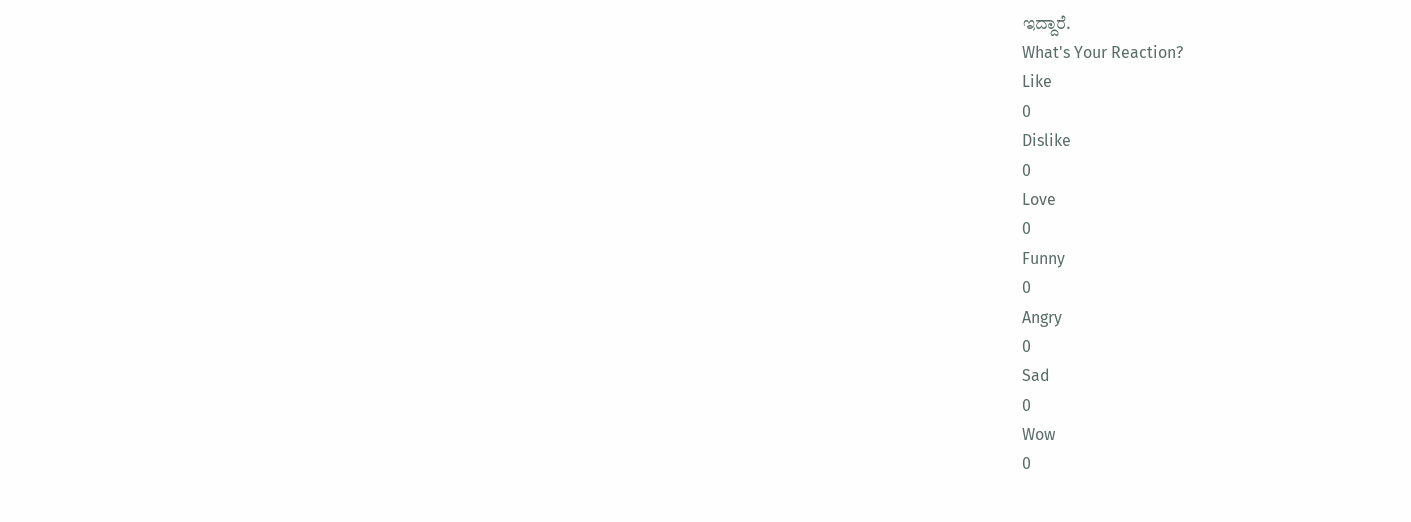ಇದ್ದಾರೆ.
What's Your Reaction?
Like
0
Dislike
0
Love
0
Funny
0
Angry
0
Sad
0
Wow
0